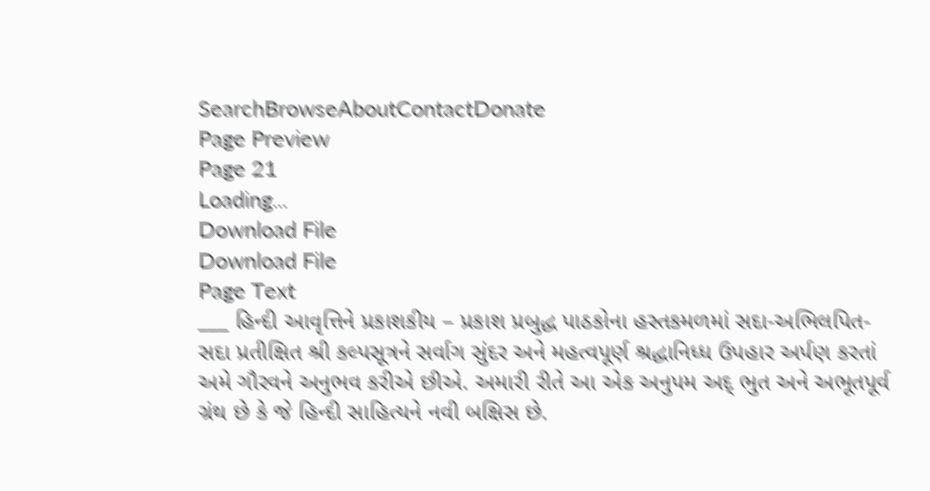SearchBrowseAboutContactDonate
Page Preview
Page 21
Loading...
Download File
Download File
Page Text
___ હિન્દી આવૃત્તિને પ્રકાશકીય – પ્રકાશ પ્રબુદ્ધ પાઠકોના હસ્તકમળમાં સદા-અભિલપિત-સદા પ્રતીક્ષિત શ્રી કલ્પસૂત્રને સર્વાગ સુંદર અને મહત્વપૂર્ણ શ્રદ્ધાનિધ્ધ ઉપહાર અર્પણ કરતાં અમે ગૌરવને અનુભવ કરીએ છીએ. અમારી રીતે આ એક અનુપમ અદ્ ભુત અને અભૂતપૂર્વ ગ્રંથ છે કે જે હિન્દી સાહિત્યને નવી બક્ષિસ છે.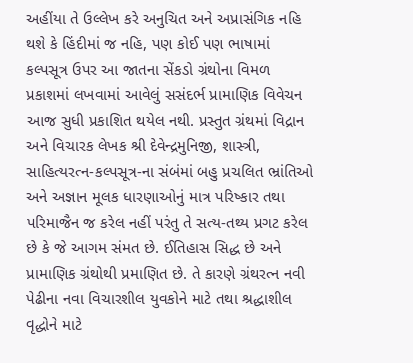અહીંયા તે ઉલ્લેખ કરે અનુચિત અને અપ્રાસંગિક નહિ થશે કે હિંદીમાં જ નહિ, પણ કોઈ પણ ભાષામાં કલ્પસૂત્ર ઉપર આ જાતના સેંકડો ગ્રંથોના વિમળ પ્રકાશમાં લખવામાં આવેલું સસંદર્ભ પ્રામાણિક વિવેચન આજ સુધી પ્રકાશિત થયેલ નથી. પ્રસ્તુત ગ્રંથમાં વિદ્રાન અને વિચારક લેખક શ્રી દેવેન્દ્રમુનિજી, શાસ્ત્રી, સાહિત્યરત્ન-કલ્પસૂત્ર-ના સંબંમાં બહુ પ્રચલિત ભ્રાંતિઓ અને અજ્ઞાન મૂલક ધારણાઓનું માત્ર પરિષ્કાર તથા પરિમાજૈન જ કરેલ નહીં પરંતુ તે સત્ય-તથ્ય પ્રગટ કરેલ છે કે જે આગમ સંમત છે. ઈતિહાસ સિદ્ધ છે અને પ્રામાણિક ગ્રંથોથી પ્રમાણિત છે. તે કારણે ગ્રંથરત્ન નવી પેઢીના નવા વિચારશીલ યુવકોને માટે તથા શ્રદ્ધાશીલ વૃદ્ધોને માટે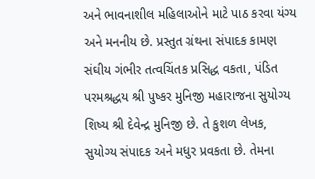અને ભાવનાશીલ મહિલાઓને માટે પાઠ કરવા યંગ્ય અને મનનીય છે. પ્રસ્તુત ગ્રંથના સંપાદક કામણ સંઘીય ગંભીર તત્વચિંતક પ્રસિદ્ધ વકતા, પંડિત પરમશ્રદ્ધય શ્રી પુષ્કર મુનિજી મહારાજના સુયોગ્ય શિષ્ય શ્રી દેવેન્દ્ર મુનિજી છે. તે કુશળ લેખક, સુયોગ્ય સંપાદક અને મધુર પ્રવકતા છે. તેમના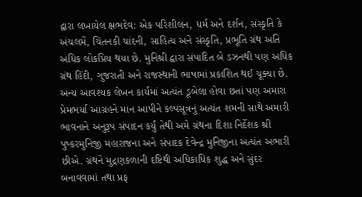દ્વારા લખાયેલ ક્ષભદેવ: એક પરિશીલન, ધર્મ અને દર્શન, સંસ્કૃતિ કે અંચલમેં, ચિંતનકી ચાંદની, સાહિત્ય અને સંસ્કૃતિ, પ્રભૂતિ ગ્રંથ અતિ અધિક લોકપ્રિય થયા છે. મુનિશ્રી દ્વારા સંપાદિત બે ડઝનથી પણ અધિક ગ્રંથ હિંદી, ગુજરાતી અને રાજસ્થાની ભાષામાં પ્રકાશિત થઈ ચૂક્યા છે. અન્ય આવશ્યક લેખન કાર્યમાં અત્યંત ડૂબેલા હોવા છતાં પણ અમારા પ્રેમભર્યા આગ્રહને માન આપીને કલ્પસૂત્રનું અત્યંત શમની સાથે અમારી ભાવનાને અનુરૂપ સંપાદન કર્યું તેથી અમે ગ્રંથના દિશા નિર્દેશક શ્રી પુષ્કરમુનિજી મહારાજના અને સંપાદક દેવેન્દ્ર મુનિજીના અત્યંત અભારી છીએ. ગ્રંથને મુદ્રણકળાની દષ્ટિથી અધિકાધિક શુદ્ધ અને સુંદર બનાવવામાં તથા પ્રફ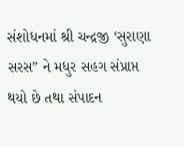સંશોધનમાં શ્રી ચન્દ્રજી ‘સુરાણા સરસ” ને મધુર સહગ સંપ્રાપ્ત થયો છે તથા સંપાદન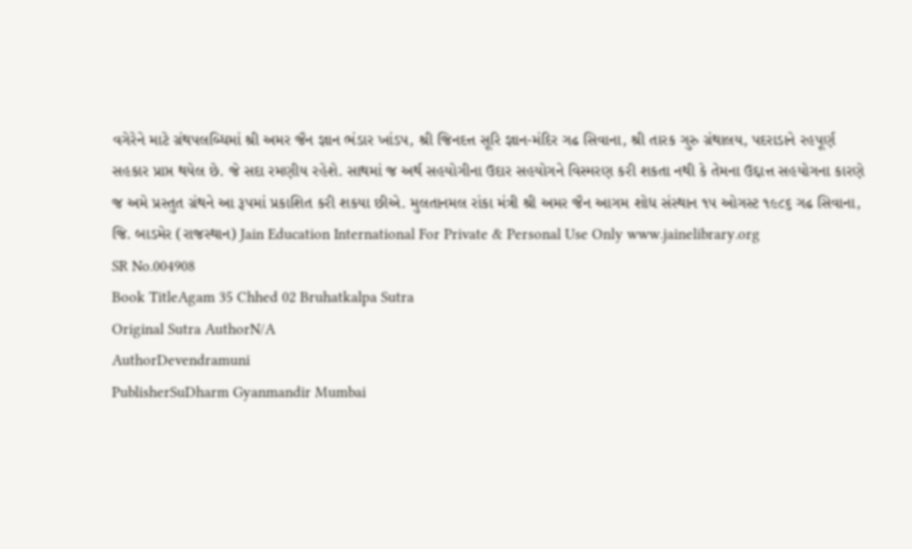વગેરેને માટે ગ્રંથપલબ્ધિમાં શ્રી અમર જૈન જ્ઞાન ભંડાર ખાંડપ, શ્રી જિનદત્ત સૂરિ જ્ઞાન-મંદિર ગઢ સિવાના, શ્રી તારક ગુરુ ગ્રંથાલય, પદરાડાને રહપૂર્ણ સહકાર પ્રાપ્ત થયેલ છે. જે સદા રમણીય રહેશે. સાથમાં જ અર્થ સહયોગીના ઉદાર સહયોગને વિસ્મરણ કરી શકતા નથી કે તેમના ઉદ્દાત્ત સહયોગના કારણે જ અમે પ્રસ્તુત ગ્રંથને આ રૂપમાં પ્રકાશિત કરી શકયા છીએ. મુલતાનમલ રાંકા મંત્રી શ્રી અમર જૈન આગમ શોધ સંસ્થાન ૧૫ ઓગસ્ટ ૧૯૮૬ ગઢ સિવાના, જિ. બાડમેર (રાજસ્થાન) Jain Education International For Private & Personal Use Only www.jainelibrary.org
SR No.004908
Book TitleAgam 35 Chhed 02 Bruhatkalpa Sutra
Original Sutra AuthorN/A
AuthorDevendramuni
PublisherSuDharm Gyanmandir Mumbai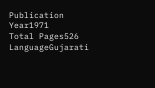Publication Year1971
Total Pages526
LanguageGujarati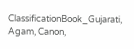ClassificationBook_Gujarati, Agam, Canon,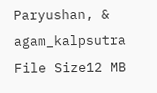Paryushan, & agam_kalpsutra
File Size12 MB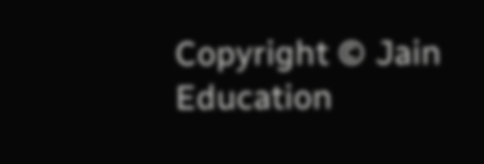Copyright © Jain Education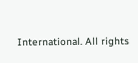International. All rights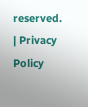reserved. | Privacy Policy